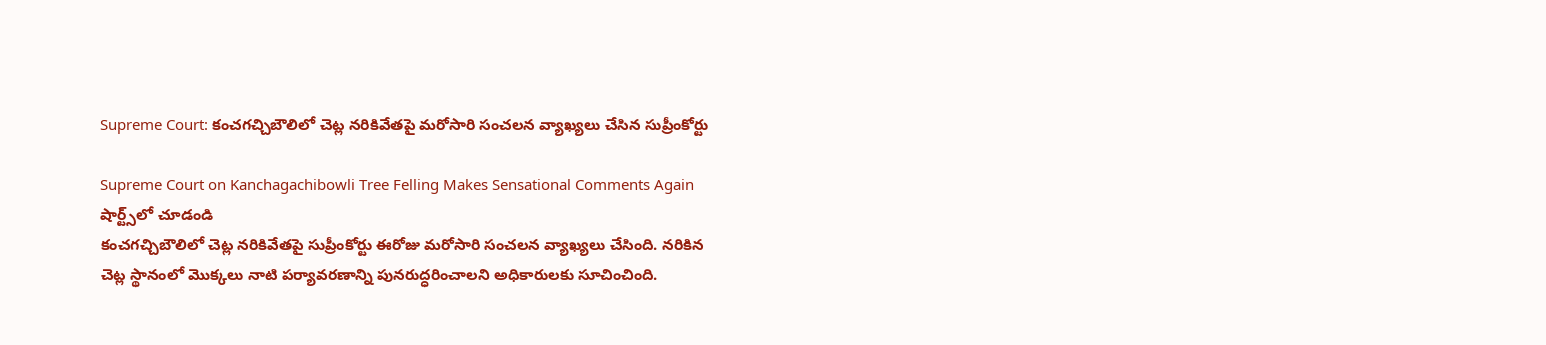Supreme Court: కంచగచ్చిబౌలిలో చెట్ల నరికివేతపై మరోసారి సంచలన వ్యాఖ్యలు చేసిన సుప్రీంకోర్టు

Supreme Court on Kanchagachibowli Tree Felling Makes Sensational Comments Again
షార్ట్స్‌లో చూడండి
కంచగచ్చిబౌలిలో చెట్ల నరికివేతపై సుప్రీంకోర్టు ఈరోజు మరోసారి సంచలన వ్యాఖ్యలు చేసింది. నరికిన చెట్ల స్థానంలో మొక్కలు నాటి పర్యావరణాన్ని పునరుద్ధరించాలని అధికారులకు సూచించింది.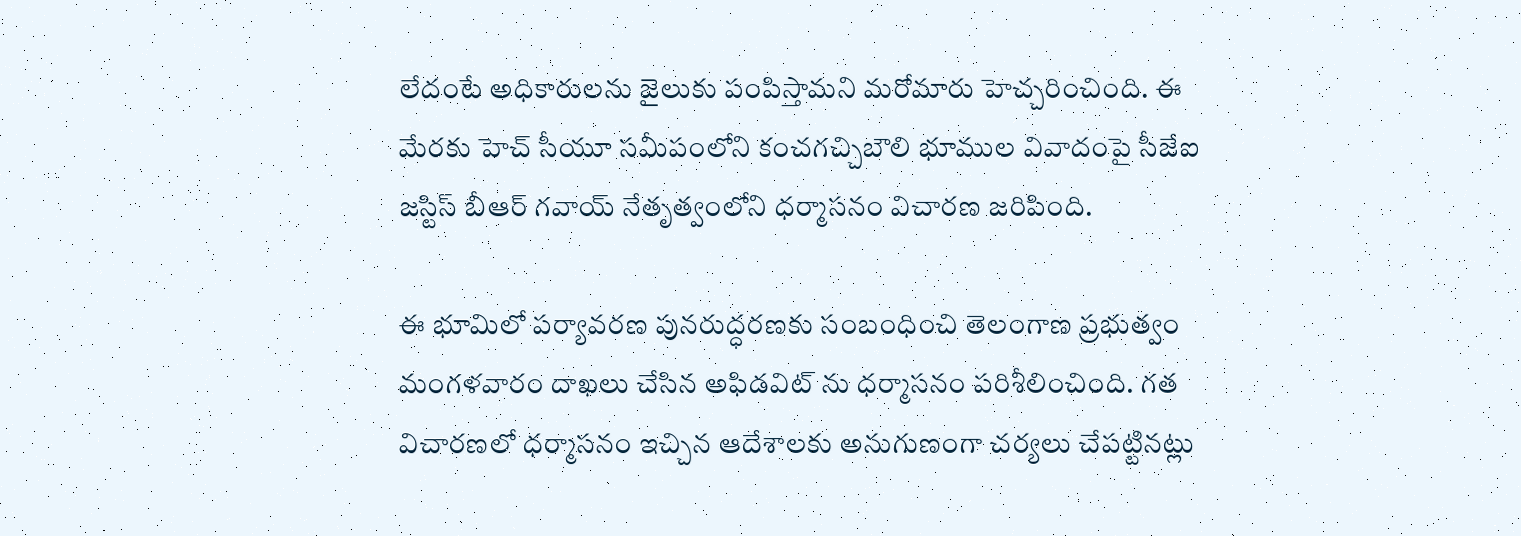లేదంటే అధికారులను జైలుకు పంపిస్తామని మరోమారు హెచ్చరించింది. ఈ మేరకు హెచ్ సీయూ సమీపంలోని కంచగచ్చిబౌలి భూముల వివాదంపై సీజేఐ జస్టిస్ బీఆర్ గవాయ్ నేతృత్వంలోని ధర్మాసనం విచారణ జరిపింది.

ఈ భూమిలో పర్యావరణ పునరుద్ధరణకు సంబంధించి తెలంగాణ ప్రభుత్వం మంగళవారం దాఖలు చేసిన అఫిడవిట్ ను ధర్మాసనం పరిశీలించింది. గత విచారణలో ధర్మాసనం ఇచ్చిన ఆదేశాలకు అనుగుణంగా చర్యలు చేపట్టినట్లు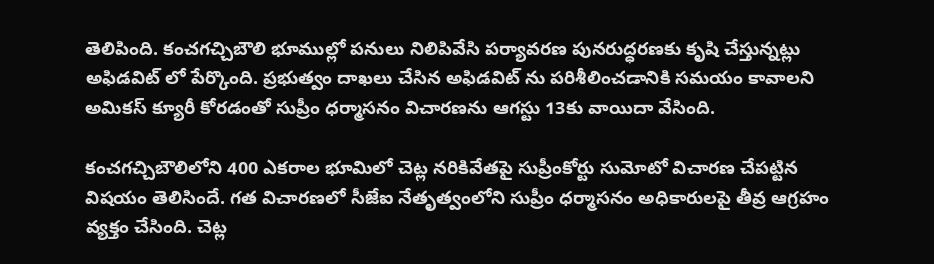తెలిపింది. కంచగచ్చిబౌలి భూముల్లో పనులు నిలిపివేసి పర్యావరణ పునరుద్ధరణకు కృషి చేస్తున్నట్లు అఫిడవిట్ లో పేర్కొంది. ప్రభుత్వం దాఖలు చేసిన అఫిడవిట్ ను పరిశీలించడానికి సమయం కావాలని అమికస్ క్యూరీ కోరడంతో సుప్రీం ధర్మాసనం విచారణను ఆగస్టు 13కు వాయిదా వేసింది.

కంచగచ్చిబౌలిలోని 400 ఎకరాల భూమిలో చెట్ల నరికివేతపై సుప్రీంకోర్టు సుమోటో విచారణ చేపట్టిన విషయం తెలిసిందే. గత విచారణలో సీజేఐ నేతృత్వంలోని సుప్రీం ధర్మాసనం అధికారులపై తీవ్ర ఆగ్రహం వ్యక్తం చేసింది. చెట్ల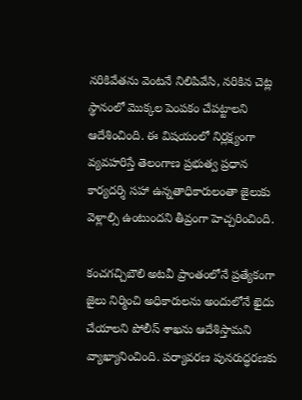నరికివేతను వెంటనే నిలిపివేసి, నరికిన చెట్ల స్థానంలో మొక్కల పెంపకం చేపట్టాలని ఆదేశించింది. ఈ విషయంలో నిర్లక్ష్యంగా వ్యవహరిస్తే తెలంగాణ ప్రభుత్వ ప్రధాన కార్యదర్శి సహా ఉన్నతాధికారులంతా జైలుకు వెళ్లాల్సి ఉంటుందని తీవ్రంగా హెచ్చరించింది.

కంచగచ్చిబౌలి అటవీ ప్రాంతంలోనే ప్రత్యేకంగా జైలు నిర్మించి అధికారులను అందులోనే ఖైదు చేయాలని పోలీస్ శాఖను ఆదేశిస్తామని వ్యాఖ్యానించింది. పర్యావరణ పునరుద్ధరణకు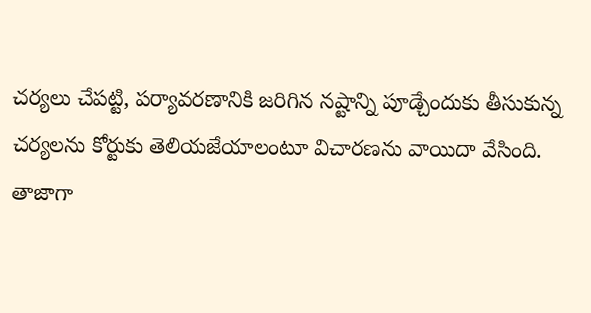చర్యలు చేపట్టి, పర్యావరణానికి జరిగిన నష్టాన్ని పూడ్చేందుకు తీసుకున్న చర్యలను కోర్టుకు తెలియజేయాలంటూ విచారణను వాయిదా వేసింది. తాజాగా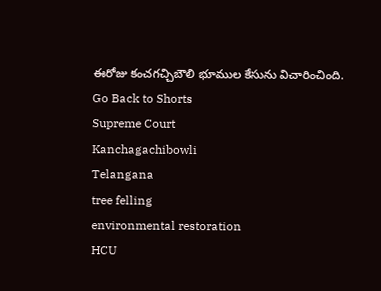ఈరోజు కంచగచ్చిబౌలి భూముల కేసును విచారించింది.
Go Back to Shorts
Supreme Court
Kanchagachibowli
Telangana
tree felling
environmental restoration
HCU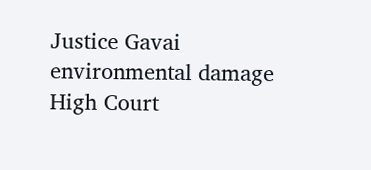Justice Gavai
environmental damage
High Court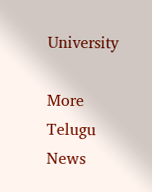University

More Telugu News